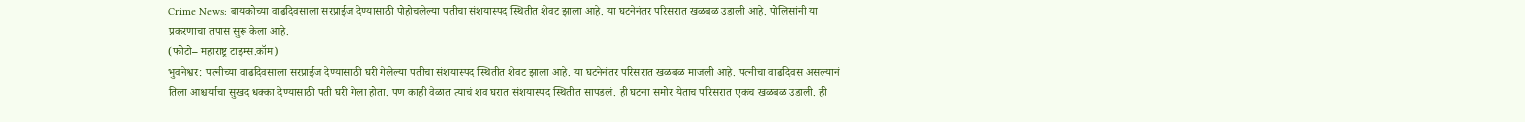Crime News: बायकोच्या वाढदिवसाला सरप्राईज देण्यासाठी पोहोचलेल्या पतीचा संशयास्पद स्थितीत शेवट झाला आहे. या घटनेनंतर परिसरात खळबळ उडाली आहे. पोलिसांनी या प्रकरणाचा तपास सुरू केला आहे.
(फोटो– महाराष्ट्र टाइम्स.कॉम)
भुवनेश्वर: पत्नीच्या वाढदिवसाला सरप्राईज देण्यासाठी घरी गेलेल्या पतीचा संशयास्पद स्थितीत शेवट झाला आहे. या घटनेनंतर परिसरात खळबळ माजली आहे. पत्नीचा वाढदिवस असल्यानं तिला आश्चर्याचा सुखद धक्का देण्यासाठी पती घरी गेला होता. पण काही वेळात त्याचं शव घरात संशयास्पद स्थितीत सापडलं. ही घटना समोर येताच परिसरात एकच खळबळ उडाली. ही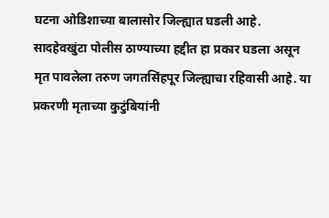घटना ओडिशाच्या बालासोर जिल्ह्यात घडली आहे.
सादहेवखुंटा पोलीस ठाण्याच्या हद्दीत हा प्रकार घडला असून मृत पावलेला तरुण जगतसिंहपूर जिल्ह्याचा रहिवासी आहे. या प्रकरणी मृताच्या कुटुंबियांनी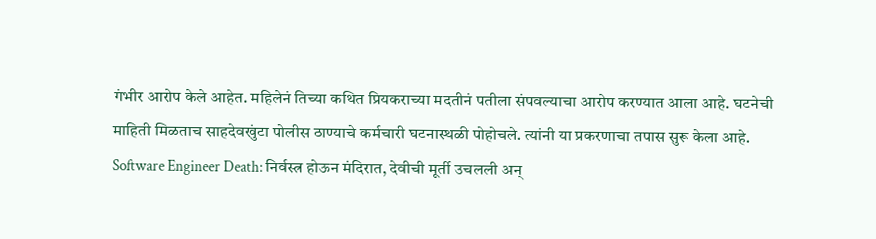गंभीर आरोप केले आहेत. महिलेनं तिच्या कथित प्रियकराच्या मदतीनं पतीला संपवल्याचा आरोप करण्यात आला आहे. घटनेची माहिती मिळताच साहदेवखुंटा पोलीस ठाण्याचे कर्मचारी घटनास्थळी पोहोचले. त्यांनी या प्रकरणाचा तपास सुरू केला आहे. Software Engineer Death: निर्वस्त्र होऊन मंदिरात, देवीची मूर्ती उचलली अन्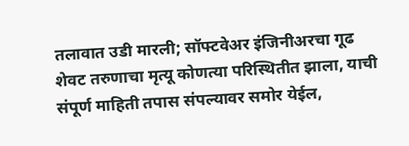तलावात उडी मारली; सॉफ्टवेअर इंजिनीअरचा गूढ शेवट तरुणाचा मृत्यू कोणत्या परिस्थितीत झाला, याची संपूर्ण माहिती तपास संपल्यावर समोर येईल,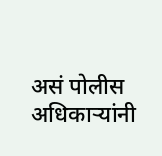असं पोलीस अधिकाऱ्यांनी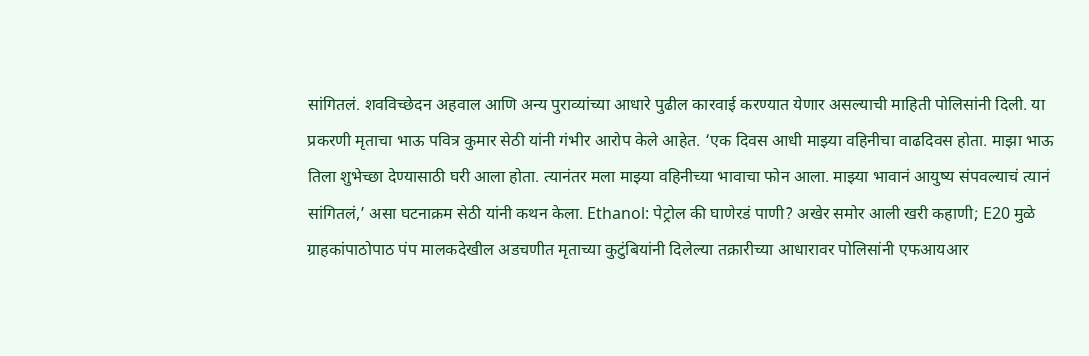सांगितलं. शवविच्छेदन अहवाल आणि अन्य पुराव्यांच्या आधारे पुढील कारवाई करण्यात येणार असल्याची माहिती पोलिसांनी दिली. या प्रकरणी मृताचा भाऊ पवित्र कुमार सेठी यांनी गंभीर आरोप केले आहेत. ‘एक दिवस आधी माझ्या वहिनीचा वाढदिवस होता. माझा भाऊ तिला शुभेच्छा देण्यासाठी घरी आला होता. त्यानंतर मला माझ्या वहिनीच्या भावाचा फोन आला. माझ्या भावानं आयुष्य संपवल्याचं त्यानं सांगितलं,’ असा घटनाक्रम सेठी यांनी कथन केला. Ethanol: पेट्रोल की घाणेरडं पाणी? अखेर समोर आली खरी कहाणी; E20 मुळे ग्राहकांपाठोपाठ पंप मालकदेखील अडचणीत मृताच्या कुटुंबियांनी दिलेल्या तक्रारीच्या आधारावर पोलिसांनी एफआयआर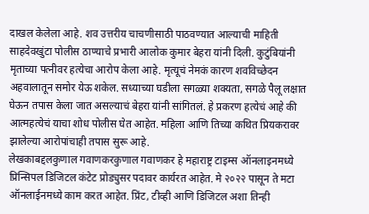दाखल केलेला आहे. शव उत्तरीय चाचणीसाठी पाठवण्यात आल्याची माहिती साहदेवखुंटा पोलीस ठाण्याचे प्रभारी आलोक कुमार बेहरा यांनी दिली. कुटुंबियांनी मृताच्या पत्नीवर हत्येचा आरोप केला आहे. मृत्यूचं नेमकं कारण शवविच्छेदन अहवालातून समोर येऊ शकेल. सध्याच्या घडीला सगळ्या शक्यता, सगळे पैलू लक्षात घेऊन तपास केला जात असल्याचं बेहरा यांनी सांगितलं. हे प्रकरण हत्येचं आहे की आत्महत्येचं याचा शोध पोलीस घेत आहेत. महिला आणि तिच्या कथित प्रियकरावर झालेल्या आरोपांचाही तपास सुरू आहे.
लेखकाबद्दलकुणाल गवाणकरकुणाल गवाणकर हे महाराष्ट्र टाइम्स ऑनलाइनमध्ये प्रिन्सिपल डिजिटल कंटेट प्रोड्युसर पदावर कार्यरत आहेत. मे २०२२ पासून ते मटा ऑनलाईनमध्ये काम करत आहेत. प्रिंट, टीव्ही आणि डिजिटल अशा तिन्ही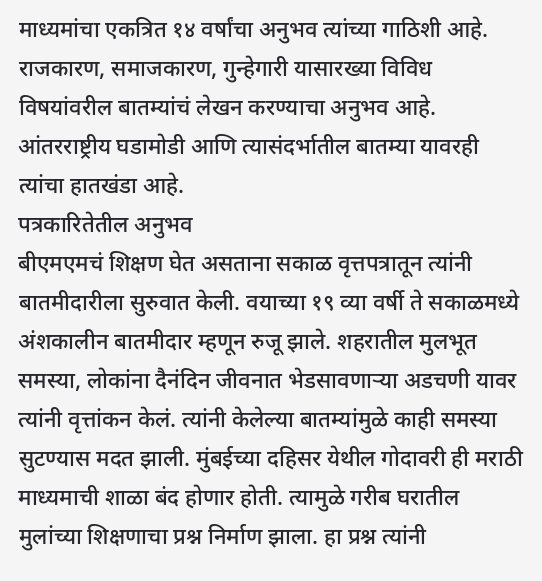माध्यमांचा एकत्रित १४ वर्षांचा अनुभव त्यांच्या गाठिशी आहे. राजकारण, समाजकारण, गुन्हेगारी यासारख्या विविध विषयांवरील बातम्यांचं लेखन करण्याचा अनुभव आहे. आंतरराष्ट्रीय घडामोडी आणि त्यासंदर्भातील बातम्या यावरही त्यांचा हातखंडा आहे.
पत्रकारितेतील अनुभव
बीएमएमचं शिक्षण घेत असताना सकाळ वृत्तपत्रातून त्यांनी बातमीदारीला सुरुवात केली. वयाच्या १९ व्या वर्षी ते सकाळमध्ये अंशकालीन बातमीदार म्हणून रुजू झाले. शहरातील मुलभूत समस्या, लोकांना दैनंदिन जीवनात भेडसावणाऱ्या अडचणी यावर त्यांनी वृत्तांकन केलं. त्यांनी केलेल्या बातम्यांमुळे काही समस्या सुटण्यास मदत झाली. मुंबईच्या दहिसर येथील गोदावरी ही मराठी माध्यमाची शाळा बंद होणार होती. त्यामुळे गरीब घरातील मुलांच्या शिक्षणाचा प्रश्न निर्माण झाला. हा प्रश्न त्यांनी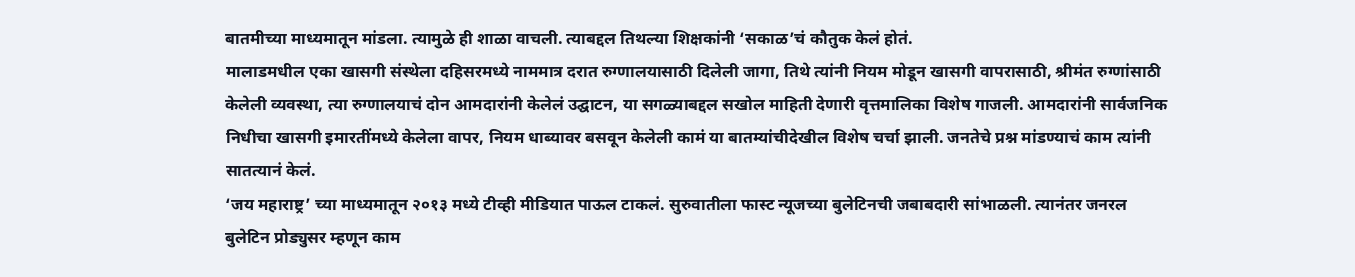बातमीच्या माध्यमातून मांडला. त्यामुळे ही शाळा वाचली. त्याबद्दल तिथल्या शिक्षकांनी ‘सकाळ’चं कौतुक केलं होतं.
मालाडमधील एका खासगी संस्थेला दहिसरमध्ये नाममात्र दरात रुग्णालयासाठी दिलेली जागा, तिथे त्यांनी नियम मोडून खासगी वापरासाठी, श्रीमंत रुग्णांसाठी केलेली व्यवस्था, त्या रुग्णालयाचं दोन आमदारांनी केलेलं उद्घाटन, या सगळ्याबद्दल सखोल माहिती देणारी वृत्तमालिका विशेष गाजली. आमदारांनी सार्वजनिक निधीचा खासगी इमारतींमध्ये केलेला वापर, नियम धाब्यावर बसवून केलेली कामं या बातम्यांचीदेखील विशेष चर्चा झाली. जनतेचे प्रश्न मांडण्याचं काम त्यांनी सातत्यानं केलं.
‘जय महाराष्ट्र’ च्या माध्यमातून २०१३ मध्ये टीव्ही मीडियात पाऊल टाकलं. सुरुवातीला फास्ट न्यूजच्या बुलेटिनची जबाबदारी सांभाळली. त्यानंतर जनरल बुलेटिन प्रोड्युसर म्हणून काम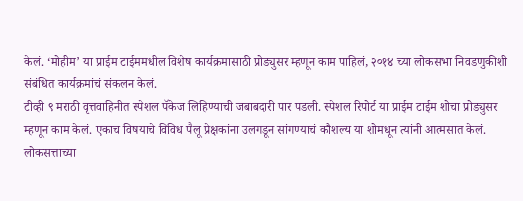केलं. ‘मोहीम’ या प्राईम टाईममधील विशेष कार्यक्रमासाठी प्रोड्युसर म्हणून काम पाहिलं, २०१४ च्या लोकसभा निवडणुकीशी संबंधित कार्यक्रमांचं संकलन केलं.
टीव्ही ९ मराठी वृत्तवाहिनीत स्पेशल पॅकेज लिहिण्याची जबाबदारी पार पडली. स्पेशल रिपोर्ट या प्राईम टाईम शोचा प्रोड्युसर म्हणून काम केलं. एकाच विषयाचे विविध पैलू प्रेक्षकांना उलगडून सांगण्याचं कौशल्य या शोमधून त्यांनी आत्मसात केलं.
लोकसत्ताच्या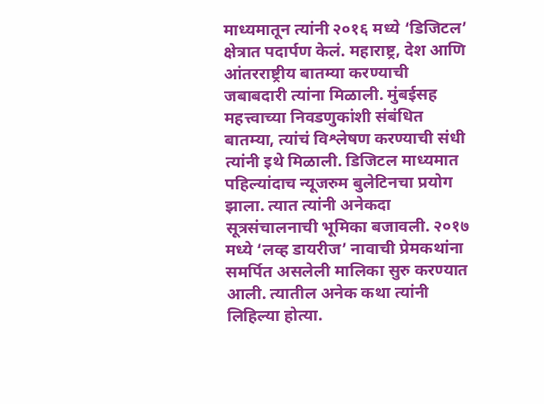माध्यमातून त्यांनी २०१६ मध्ये ‘डिजिटल’ क्षेत्रात पदार्पण केलं. महाराष्ट्र, देश आणि आंतरराष्ट्रीय बातम्या करण्याची जबाबदारी त्यांना मिळाली. मुंबईसह महत्त्वाच्या निवडणुकांशी संबंधित बातम्या, त्यांचं विश्लेषण करण्याची संधी त्यांनी इथे मिळाली. डिजिटल माध्यमात पहिल्यांदाच न्यूजरुम बुलेटिनचा प्रयोग झाला. त्यात त्यांनी अनेकदा सूत्रसंचालनाची भूमिका बजावली. २०१७ मध्ये ‘लव्ह डायरीज’ नावाची प्रेमकथांना समर्पित असलेली मालिका सुरु करण्यात आली. त्यातील अनेक कथा त्यांनी लिहिल्या होत्या.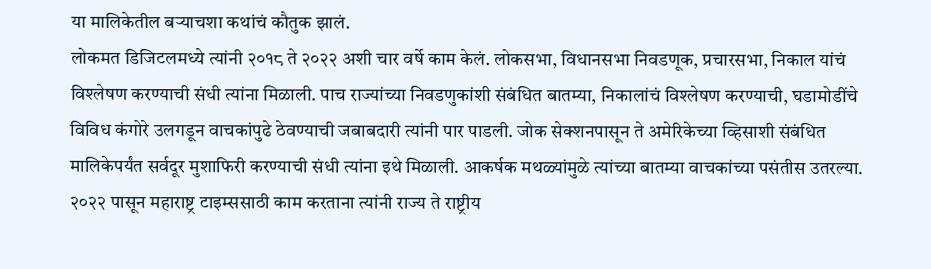या मालिकेतील बऱ्याचशा कथांचं कौतुक झालं.
लोकमत डिजिटलमध्ये त्यांनी २०१८ ते २०२२ अशी चार वर्षे काम केलं. लोकसभा, विधानसभा निवडणूक, प्रचारसभा, निकाल यांचं विश्लेषण करण्याची संधी त्यांना मिळाली. पाच राज्यांच्या निवडणुकांशी संबंधित बातम्या, निकालांचं विश्लेषण करण्याची, घडामोडींचे विविध कंगोरे उलगडून वाचकांपुढे ठेवण्याची जबाबदारी त्यांनी पार पाडली. जोक सेक्शनपासून ते अमेरिकेच्या व्हिसाशी संबंधित मालिकेपर्यंत सर्वदूर मुशाफिरी करण्याची संधी त्यांना इथे मिळाली. आकर्षक मथळ्यांमुळे त्यांच्या बातम्या वाचकांच्या पसंतीस उतरल्या.
२०२२ पासून महाराष्ट्र टाइम्ससाठी काम करताना त्यांनी राज्य ते राष्ट्रीय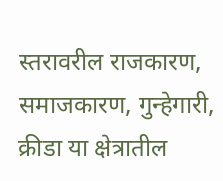स्तरावरील राजकारण, समाजकारण, गुन्हेगारी, क्रीडा या क्षेत्रातील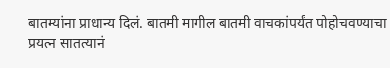बातम्यांना प्राधान्य दिलं. बातमी मागील बातमी वाचकांपर्यंत पोहोचवण्याचा प्रयत्न सातत्यानं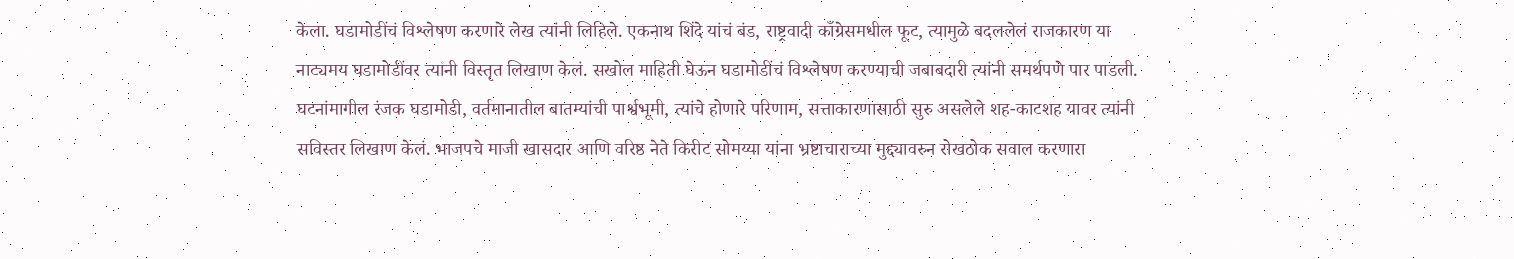केला. घडामोडींचं विश्लेषण करणारे लेख त्यांनी लिहिले. एकनाथ शिंदे यांचं बंड, राष्ट्रवादी काँग्रेसमधील फूट, त्यामुळे बदललेलं राजकारण या नाट्यमय घडामोडींवर त्यांनी विस्तृत लिखाण केलं. सखोल माहिती घेऊन घडामोडींचं विश्लेषण करण्याची जबाबदारी त्यांनी समर्थपणे पार पाडली. घटनांमागील रंजक घडामोडी, वर्तमानातील बातम्यांची पार्श्वभूमी, त्यांचे होणारे परिणाम, सत्ताकारणासाठी सुरु असलेले शह-काटशह यावर त्यांनी सविस्तर लिखाण केलं. भाजपचे माजी खासदार आणि वरिष्ठ नेते किरीट सोमय्या यांना भ्रष्टाचाराच्या मुद्द्यावरुन रोखठोक सवाल करणारा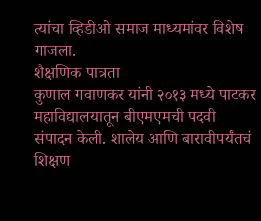त्यांचा व्हिडीओ समाज माध्यमांवर विशेष गाजला.
शैक्षणिक पात्रता
कुणाल गवाणकर यांनी २०१३ मध्ये पाटकर महाविद्यालयातून बीएमएमची पदवी संपादन केली. शालेय आणि बारावीपर्यंतचं शिक्षण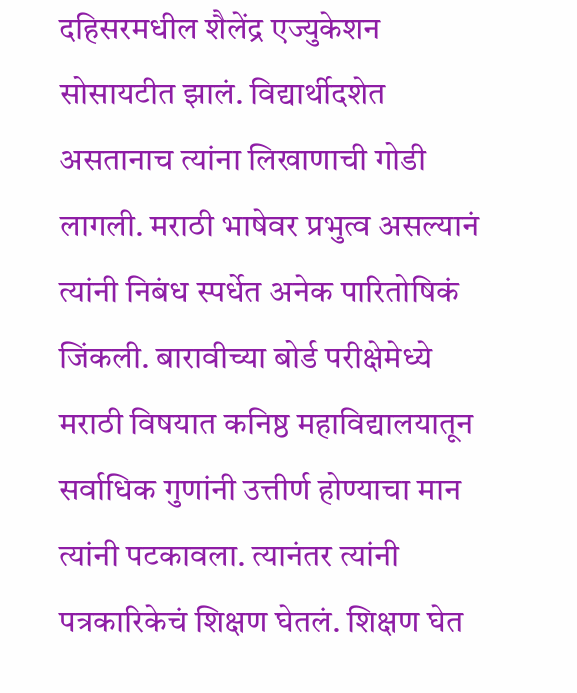दहिसरमधील शैलेंद्र एज्युकेशन सोसायटीत झालं. विद्यार्थीदशेत असतानाच त्यांना लिखाणाची गोडी लागली. मराठी भाषेवर प्रभुत्व असल्यानं त्यांनी निबंध स्पर्धेत अनेक पारितोषिकं जिंकली. बारावीच्या बोर्ड परीक्षेमेध्ये मराठी विषयात कनिष्ठ महाविद्यालयातून सर्वाधिक गुणांनी उत्तीर्ण होण्याचा मान त्यांनी पटकावला. त्यानंतर त्यांनी पत्रकारिकेचं शिक्षण घेतलं. शिक्षण घेत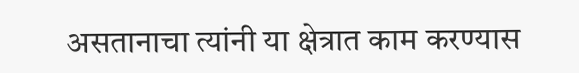असतानाचा त्यांनी या क्षेत्रात काम करण्यास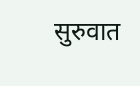सुरुवात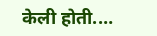केली होती.…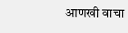आणखी वाचा